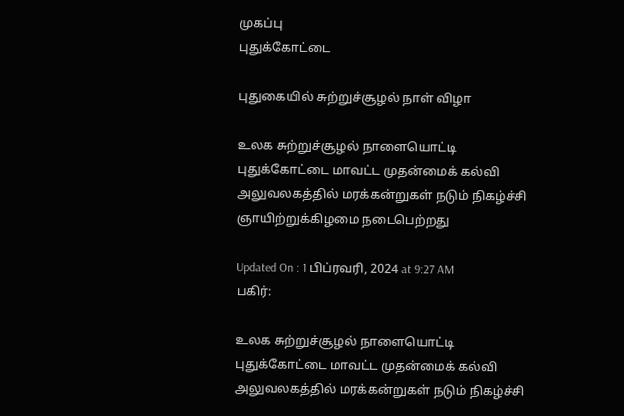முகப்பு
புதுக்கோட்டை

புதுகையில் சுற்றுச்சூழல் நாள் விழா

உலக சுற்றுச்சூழல் நாளையொட்டி புதுக்கோட்டை மாவட்ட முதன்மைக் கல்வி அலுவலகத்தில் மரக்கன்றுகள் நடும் நிகழ்ச்சி ஞாயிற்றுக்கிழமை நடைபெற்றது

Updated On : 1 பிப்ரவரி, 2024 at 9:27 AM
பகிர்:

உலக சுற்றுச்சூழல் நாளையொட்டி புதுக்கோட்டை மாவட்ட முதன்மைக் கல்வி அலுவலகத்தில் மரக்கன்றுகள் நடும் நிகழ்ச்சி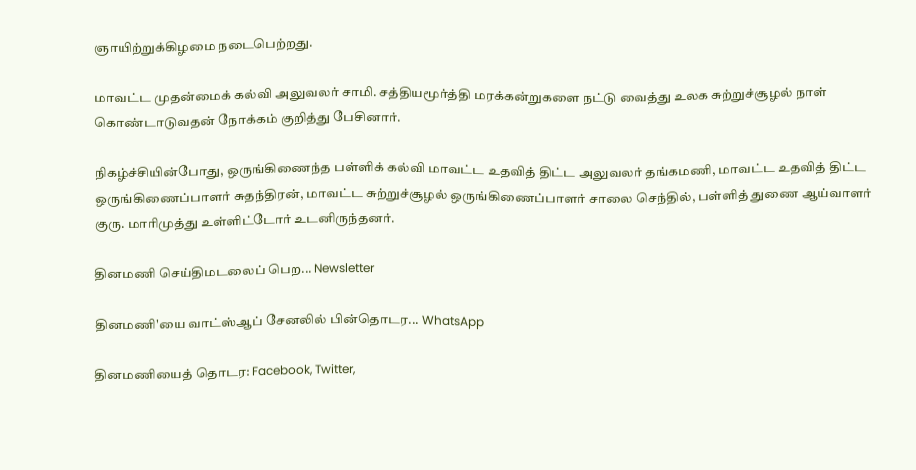ஞாயிற்றுக்கிழமை நடைபெற்றது.

மாவட்ட முதன்மைக் கல்வி அலுவலர் சாமி. சத்தியமூர்த்தி மரக்கன்றுகளை நட்டு வைத்து உலக சுற்றுச்சூழல் நாள் கொண்டாடுவதன் நோக்கம் குறித்து பேசினார்.

நிகழ்ச்சியின்போது, ஒருங்கிணைந்த பள்ளிக் கல்வி மாவட்ட உதவித் திட்ட அலுவலர் தங்கமணி, மாவட்ட உதவித் திட்ட ஒருங்கிணைப்பாளர் சுதந்திரன், மாவட்ட சுற்றுச்சூழல் ஒருங்கிணைப்பாளர் சாலை செந்தில், பள்ளித் துணை ஆய்வாளர் குரு. மாரிமுத்து உள்ளிட்டோர் உடனிருந்தனர்.

தினமணி செய்திமடலைப் பெற... Newsletter

தினமணி'யை வாட்ஸ்ஆப் சேனலில் பின்தொடர... WhatsApp

தினமணியைத் தொடர: Facebook, Twitter,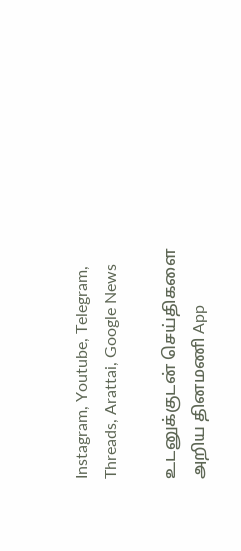Instagram, Youtube, Telegram, Threads, Arattai, Google News

உடனுக்குடன் செய்திகளை அறிய தினமணி App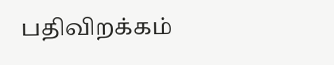பதிவிறக்கம்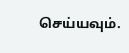செய்யவும்.